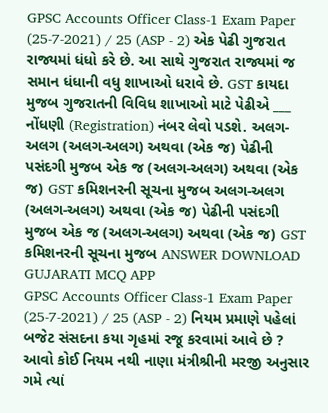GPSC Accounts Officer Class-1 Exam Paper (25-7-2021) / 25 (ASP - 2) એક પેઢી ગુજરાત રાજ્યમાં ધંધો કરે છે. આ સાથે ગુજરાત રાજ્યમાં જ સમાન ધંધાની વધુ શાખાઓ ધરાવે છે. GST કાયદા મુજબ ગુજરાતની વિવિધ શાખાઓ માટે પેઢીએ ___ નોંધણી (Registration) નંબર લેવો પડશે. અલગ-અલગ (અલગ-અલગ) અથવા (એક જ) પેઢીની પસંદગી મુજબ એક જ (અલગ-અલગ) અથવા (એક જ) GST કમિશનરની સૂચના મુજબ અલગ-અલગ (અલગ-અલગ) અથવા (એક જ) પેઢીની પસંદગી મુજબ એક જ (અલગ-અલગ) અથવા (એક જ) GST કમિશનરની સૂચના મુજબ ANSWER DOWNLOAD GUJARATI MCQ APP
GPSC Accounts Officer Class-1 Exam Paper (25-7-2021) / 25 (ASP - 2) નિયમ પ્રમાણે પહેલાં બજેટ સંસદના કયા ગૃહમાં રજૂ કરવામાં આવે છે ? આવો કોઈ નિયમ નથી નાણા મંત્રીશ્રીની મરજી અનુસાર ગમે ત્યાં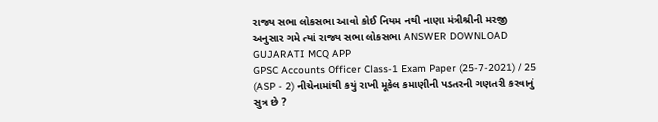રાજ્ય સભા લોકસભા આવો કોઈ નિયમ નથી નાણા મંત્રીશ્રીની મરજી અનુસાર ગમે ત્યાં રાજ્ય સભા લોકસભા ANSWER DOWNLOAD GUJARATI MCQ APP
GPSC Accounts Officer Class-1 Exam Paper (25-7-2021) / 25 (ASP - 2) નીચેનામાંથી કયું રાખી મૂકેલ કમાણીની પડતરની ગણતરી કરવાનું સુત્ર છે ?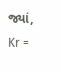જ્યાં, Kr =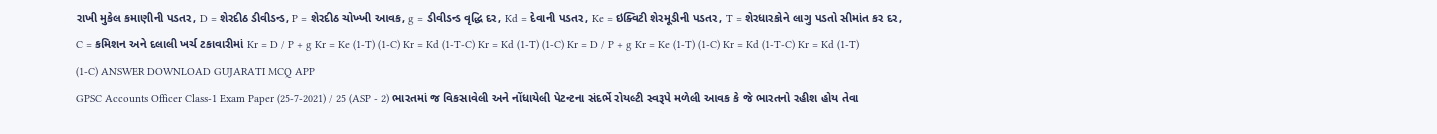રાખી મુકેલ કમાણીની પડતર, D = શેરદીઠ ડીવીડન્ડ, P = શેરદીઠ ચોખ્ખી આવક, g = ડીવીડન્ડ વૃદ્ધિ દર, Kd = દેવાની પડતર, Ke = ઇક્વિટી શેરમૂડીની પડતર, T = શેરધારકોને લાગુ પડતો સીમાંત કર દર, C = કમિશન અને દલાલી ખર્ચ ટકાવારીમાં Kr = D / P + g Kr = Ke (1-T) (1-C) Kr = Kd (1-T-C) Kr = Kd (1-T) (1-C) Kr = D / P + g Kr = Ke (1-T) (1-C) Kr = Kd (1-T-C) Kr = Kd (1-T) (1-C) ANSWER DOWNLOAD GUJARATI MCQ APP
GPSC Accounts Officer Class-1 Exam Paper (25-7-2021) / 25 (ASP - 2) ભારતમાં જ વિકસાવેલી અને નોંધાયેલી પેટન્ટના સંદર્ભે રોયલ્ટી સ્વરૂપે મળેલી આવક કે જે ભારતનો રહીશ હોય તેવા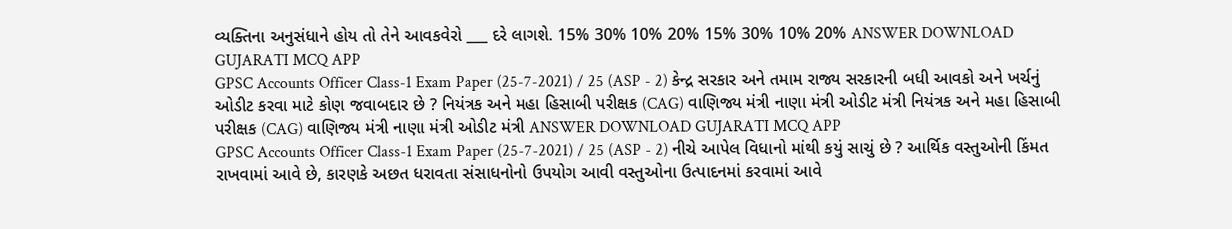વ્યક્તિના અનુસંધાને હોય તો તેને આવકવેરો ___ દરે લાગશે. 15% 30% 10% 20% 15% 30% 10% 20% ANSWER DOWNLOAD GUJARATI MCQ APP
GPSC Accounts Officer Class-1 Exam Paper (25-7-2021) / 25 (ASP - 2) કેન્દ્ર સરકાર અને તમામ રાજ્ય સરકારની બધી આવકો અને ખર્ચનું ઓડીટ કરવા માટે કોણ જવાબદાર છે ? નિયંત્રક અને મહા હિસાબી પરીક્ષક (CAG) વાણિજ્ય મંત્રી નાણા મંત્રી ઓડીટ મંત્રી નિયંત્રક અને મહા હિસાબી પરીક્ષક (CAG) વાણિજ્ય મંત્રી નાણા મંત્રી ઓડીટ મંત્રી ANSWER DOWNLOAD GUJARATI MCQ APP
GPSC Accounts Officer Class-1 Exam Paper (25-7-2021) / 25 (ASP - 2) નીચે આપેલ વિધાનો માંથી કયું સાચું છે ? આર્થિક વસ્તુઓની કિંમત રાખવામાં આવે છે, કારણકે અછત ધરાવતા સંસાધનોનો ઉપયોગ આવી વસ્તુઓના ઉત્પાદનમાં કરવામાં આવે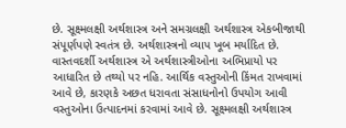છે. સૂક્ષ્મલક્ષી અર્થશાસ્ત્ર અને સમગ્રલક્ષી અર્થશાસ્ત્ર એકબીજાથી સંપૂર્ણપણે સ્વતંત્ર છે. અર્થશાસ્ત્રનો વ્યાપ ખૂબ મર્યાદિત છે. વાસ્તવદર્શી અર્થશાસ્ત્ર એ અર્થશાસ્ત્રીઓના અભિપ્રાયો પર આધારિત છે તથ્યો પર નહિ. આર્થિક વસ્તુઓની કિંમત રાખવામાં આવે છે, કારણકે અછત ધરાવતા સંસાધનોનો ઉપયોગ આવી વસ્તુઓના ઉત્પાદનમાં કરવામાં આવે છે. સૂક્ષ્મલક્ષી અર્થશાસ્ત્ર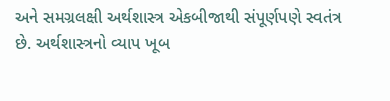અને સમગ્રલક્ષી અર્થશાસ્ત્ર એકબીજાથી સંપૂર્ણપણે સ્વતંત્ર છે. અર્થશાસ્ત્રનો વ્યાપ ખૂબ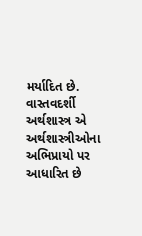મર્યાદિત છે. વાસ્તવદર્શી અર્થશાસ્ત્ર એ અર્થશાસ્ત્રીઓના અભિપ્રાયો પર આધારિત છે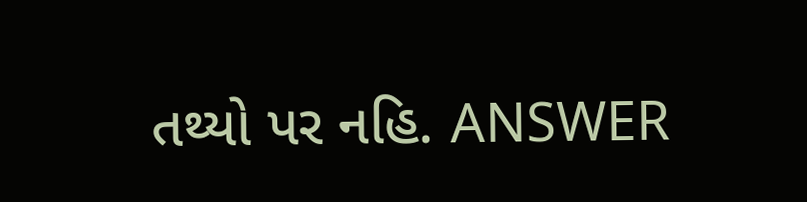તથ્યો પર નહિ. ANSWER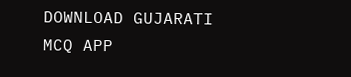DOWNLOAD GUJARATI MCQ APP